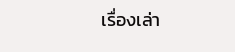เรื่องเล่า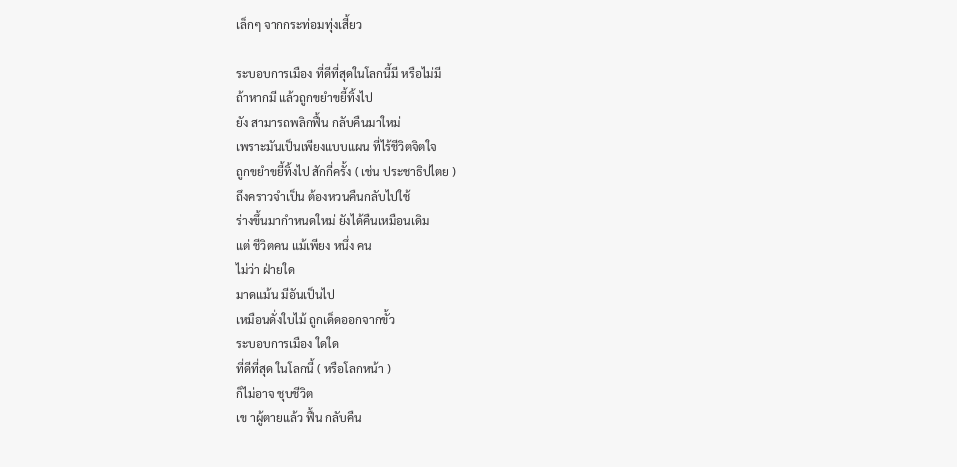เล็กๆ จากกระท่อมทุ่งเสี้ยว

ระบอบการเมือง ที่ดีที่สุดในโลกนี้มี หรือไม่มี
ถ้าหากมี แล้วถูกขยำขยี้ทิ้งไป
ยัง สามารถพลิกฟื้น กลับคืนมาใหม่
เพราะมันเป็นเพียงแบบแผน ที่ไร้ชีวิตจิตใจ
ถูกขยำขยี้ทิ้งไป สักกี่ครั้ง ( เช่น ประชาธิปไตย )
ถึงคราวจำเป็น ต้องหวนคืนกลับไปใช้
ร่างขึ้นมากำหนดใหม่ ยังได้คืนเหมือนเดิม
แต่ ชีวิตคน แม้เพียง หนึ่ง คน
ไม่ว่า ฝ่ายใด
มาดแม้น มีอันเป็นไป
เหมือนดั่งใบไม้ ถูกเด็ดออกจากขั้ว
ระบอบการเมือง ใดใด
ที่ดีที่สุด ในโลกนี้ ( หรือโลกหน้า )
ก็ไม่อาจ ชุบชีวิต
เข าผู้ตายแล้ว ฟื้น กลับคืน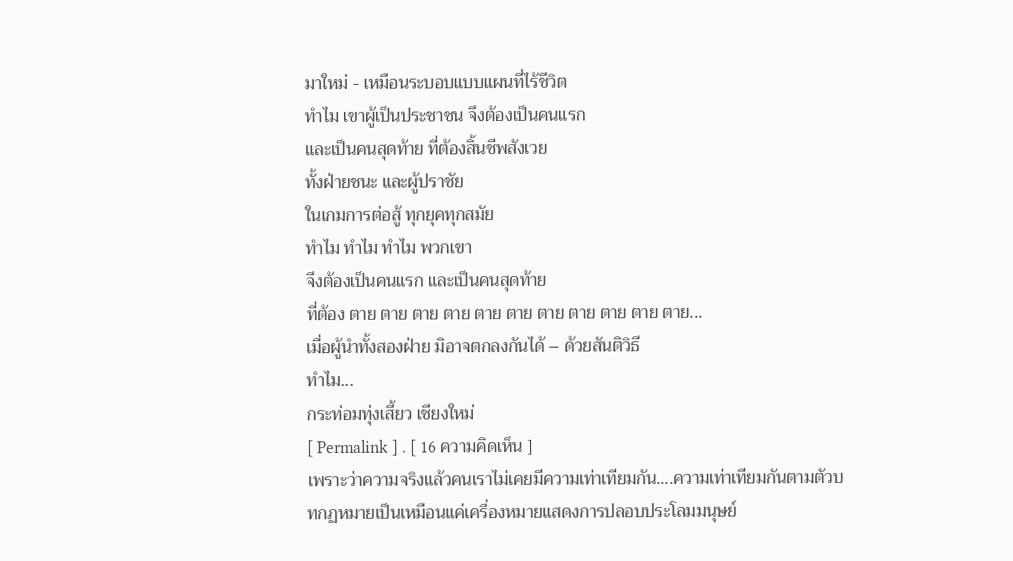มาใหม่ - เหมือนระบอบแบบแผนที่ไร้ชีวิต
ทำไม เขาผู้เป็นประชาชน จึงต้องเป็นคนแรก
และเป็นคนสุดท้าย ที่ต้องสิ้นชีพสังเวย
ทั้งฝ่ายชนะ และผู้ปราชัย
ในเกมการต่อสู้ ทุกยุคทุกสมัย
ทำไม ทำไม ทำไม พวกเขา
จึงต้องเป็นคนแรก และเป็นคนสุดท้าย
ที่ต้อง ตาย ตาย ตาย ตาย ตาย ตาย ตาย ตาย ตาย ตาย ตาย...
เมื่อผู้นำทั้งสองฝ่าย มิอาจตกลงกันได้ – ด้วยสันติวิธี
ทำไม...
กระท่อมทุ่งเสี้ยว เชียงใหม่
[ Permalink ] . [ 16 ความคิดเห็น ]
เพราะว่าความจริงแล้วคนเราไม่เคยมีความเท่าเทียมกัน....ความเท่าเทียมกันตามตัวบทกฏหมายเป็นเหมือนแค่เครื่องหมายแสดงการปลอบประโลมมนุษย์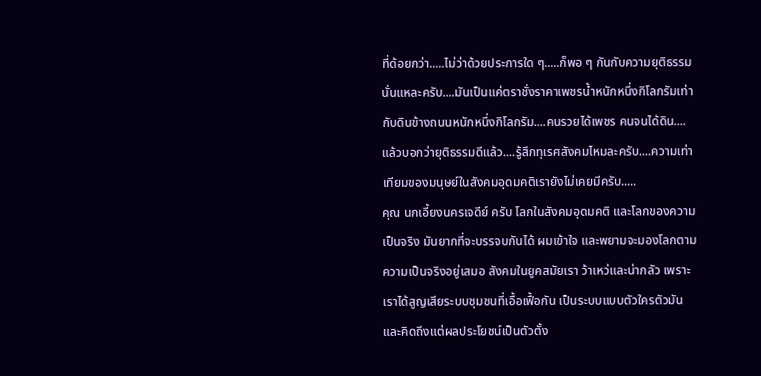ที่ด้อยกว่า.....ไม่ว่าด้วยประการใด ๆ.....ก็พอ ๆ กันกับความยุติธรรมนั่นแหละครับ....มันเป็นแค่ตราชั่งราคาเพชรน้ำหนักหนึ่งกิโลกรัมเท่ากับดินข้างถนนหนักหนึ่งกิโลกรัม....คนรวยได้เพชร คนจนได้ดิน....แล้วบอกว่ายุติธรรมดีแล้ว....รู้สึกทุเรศสังคมไหมละครับ....ความเท่าเทียมของมนุษย์ในสังคมอุดมคติเรายังไม่เคยมีครับ.....
คุณ นกเอี้ยงนครเจดีย์ ครับ โลกในสังคมอุดมคติ และโลกของความเป็นจริง มันยากที่จะบรรจบกันได้ ผมเข้าใจ และพยามจะมองโลกตามความเป็นจริงอยู่เสมอ สังคมในยูคสมัยเรา ว้าเหว่และน่ากลัว เพราะเราได้สูญเสียระบบชุมชนที่เอื้อเฟื้อกัน เป็นระบบแบบตัวใครตัวมัน และคิดถึงแต่ผลประโยชน์เป็นตัวตั้ง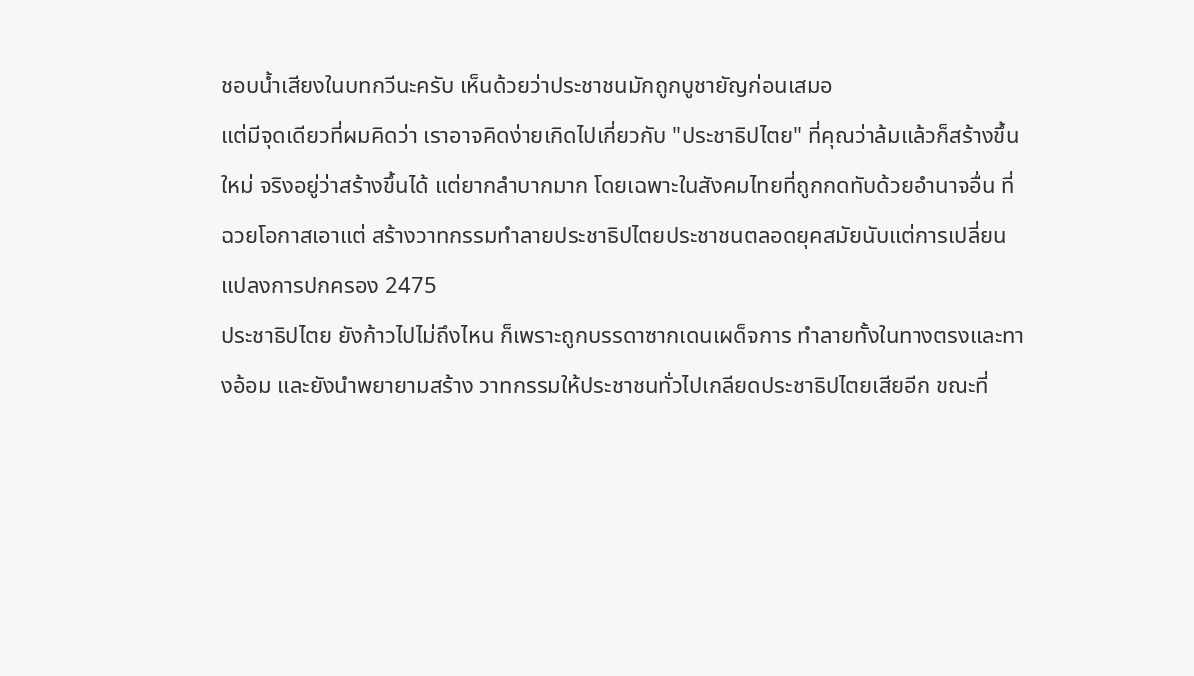ชอบน้ำเสียงในบทกวีนะครับ เห็นด้วยว่าประชาชนมักถูกบูชายัญก่อนเสมอ
แต่มีจุดเดียวที่ผมคิดว่า เราอาจคิดง่ายเกิดไปเกี่ยวกับ "ประชาธิปไตย" ที่คุณว่าล้มแล้วก็สร้างขึ้นใหม่ จริงอยู่ว่าสร้างขึ้นได้ แต่ยากลำบากมาก โดยเฉพาะในสังคมไทยที่ถูกกดทับด้วยอำนาจอื่น ที่ฉวยโอกาสเอาแต่ สร้างวาทกรรมทำลายประชาธิปไตยประชาชนตลอดยุคสมัยนับแต่การเปลี่ยนแปลงการปกครอง 2475
ประชาธิปไตย ยังก้าวไปไม่ถึงไหน ก็เพราะถูกบรรดาซากเดนเผด็จการ ทำลายทั้งในทางตรงและทางอ้อม และยังนำพยายามสร้าง วาทกรรมให้ประชาชนทั่วไปเกลียดประชาธิปไตยเสียอีก ขณะที่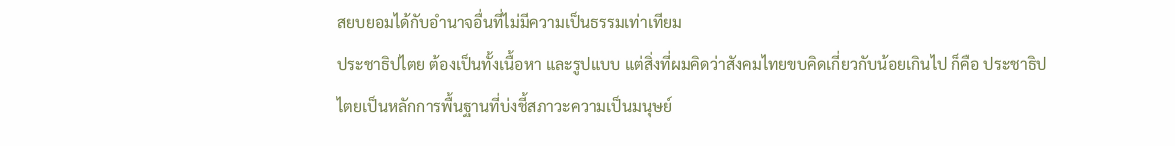สยบยอมได้กับอำนาจอื่นที่ไม่มีความเป็นธรรมเท่าเทียม
ประชาธิปไตย ต้องเป็นทั้งเนื้อหา และรูปแบบ แต่สิ่งที่ผมคิดว่าสังคมไทยขบคิดเกี่ยวกับน้อยเกินไป ก็คือ ประชาธิปไตยเป็นหลักการพื้นฐานที่บ่งชี้สภาวะความเป็นมนุษย์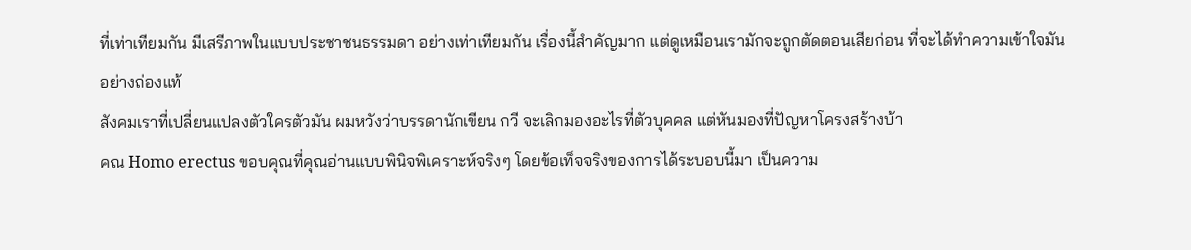ที่เท่าเทียมกัน มีเสรีภาพในแบบประชาชนธรรมดา อย่างเท่าเทียมกัน เรื่องนี้สำคัญมาก แต่ดูเหมือนเรามักจะถูกตัดตอนเสียก่อน ที่จะได้ทำความเข้าใจมันอย่างถ่องแท้
สังคมเราที่เปลี่ยนแปลงตัวใครตัวมัน ผมหวังว่าบรรดานักเขียน กวี จะเลิกมองอะไรที่ตัวบุคคล แต่หันมองที่ปัญหาโครงสร้างบ้า
คณ Homo erectus ขอบคุณที่คุณอ่านแบบพินิจพิเคราะห์จริงๆ โดยข้อเท็จจริงของการได้ระบอบนี้มา เป็นความ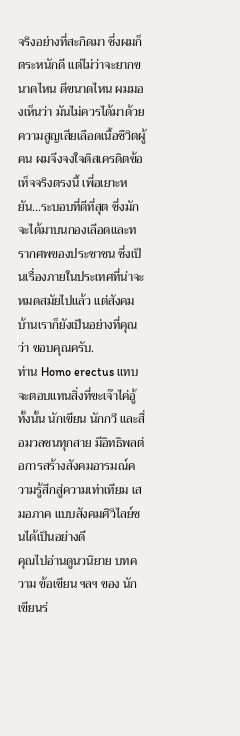จริงอย่างที่สะกิดมา ซึ่งผมก็ตระหนักดี แต่ไม่ว่าจะยากขนาดไหน ดีขนาดไหน ผมมองเห็นว่า มันไม่ควรได้มาด้วยความสูญเสียเลือดเนื้อชืวิตผู้คน ผมจึงจงใจดิสเครดิตข้อเท็จจริงตรงนี้ เพี่อเยาะหยัน...ระบอบที่ดีที่สุต ซึ่งมักจะได้มาบนกองเลีอดและทรากศพของประชาชน ซึ่งเป็นเรื่องภายในประเทศที่น่าจะหมดสมัยไปแล้ว แต่สังคมบ้านเราก็ยังเป็นอย่างที่คุณว่า ขอบคุณครับ.
ท่าน Homo erectus แทบจะตอบแทนสิ่งที่ขะเจ๊าไค่อู้
ทั้งนั้น นักเขียน นักกวี และสื่อมวลชนทุกสาย มีอิทธิพลต่อการสร้างสังคมอารมณ์ความรู้สึกสู่ความเท่าเทียม เสมอภาค แบบสังคมศิวิไลย์ชนได้เป็นอย่างดี
คุณไปอ่านดูนวนิยาย บทความ ข้อเขียน ฯลฯ ของ นักเขียนร่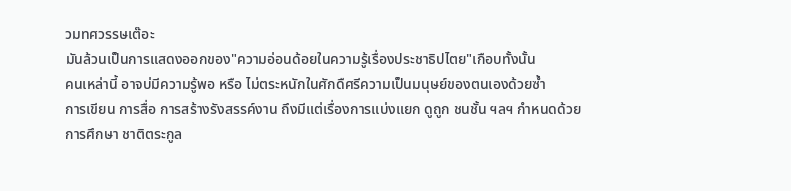วมทศวรรษเต๊อะ
มันล้วนเป็นการแสดงออกของ"ความอ่อนด้อยในความรู้เรื่องประชาธิปไตย"เกือบทั้งนั้น
คนเหล่านี้ อาจบ่มีความรู้พอ หรือ ไม่ตระหนักในศักดืศรีความเป็นมนุษย์ของตนเองด้วยซ้ำ
การเขียน การสื่อ การสร้างรังสรรค์งาน ถึงมีแต่เรื่องการแบ่งแยก ดูถูก ชนชั้น ฯลฯ กำหนดด้วยการศึกษา ชาติตระกูล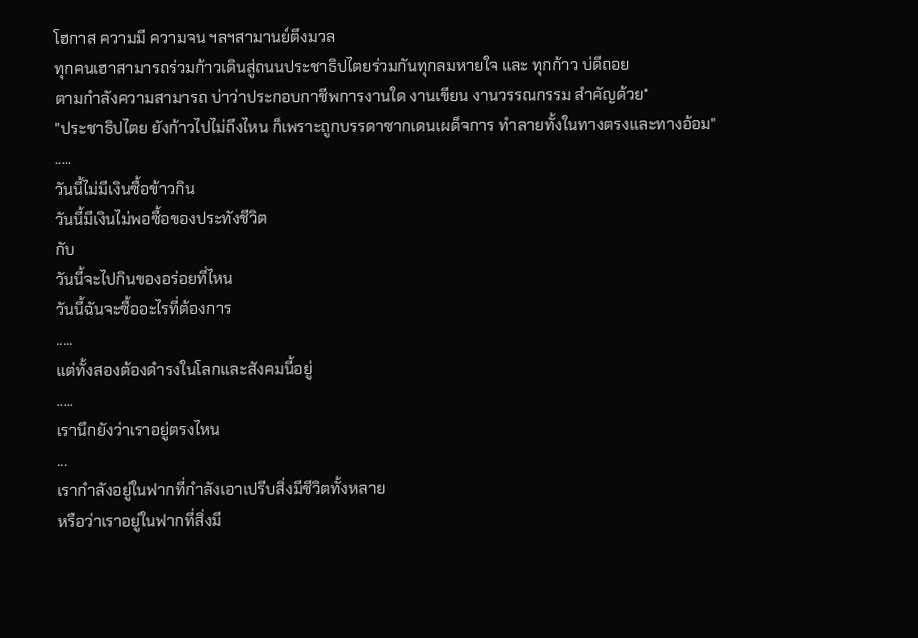โฮกาส ความมี ความจน ฯลฯสามานย์ตึงมวล
ทุกคนเฮาสามารถร่วมก้าวเดินสู่ถนนประชาธิปไตยร่วมกันทุกลมหายใจ และ ทุกก้าว บ่ดีถอย
ตามกำลังความสามารถ บ่าว่าประกอบกาชีพการงานใด งานเขียน งานวรรณกรรม สำคัญด้วย*
"ประชาธิปไตย ยังก้าวไปไม่ถึงไหน ก็เพราะถูกบรรดาซากเดนเผด็จการ ทำลายทั้งในทางตรงและทางอ้อม"
.....
วันนี้ไม่มีเงินซื้อข้าวกิน
วันนี้มีเงินไม่พอซื้อของประทังชีวิต
กับ
วันนี้จะไปกินของอร่อยที่ไหน
วันนี้ฉันจะซื้ออะไรที่ต้องการ
.....
แต่ทั้งสองต้องดำรงในโลกและสังคมนี้อยู่
.....
เรานึกยังว่าเราอยู่ตรงไหน
...
เรากำลังอยู่ในฟากที่กำลังเอาเปรีบสิ่งมีชีวิตทั้งหลาย
หรือว่าเราอยู่ในฟากที่สิ่งมี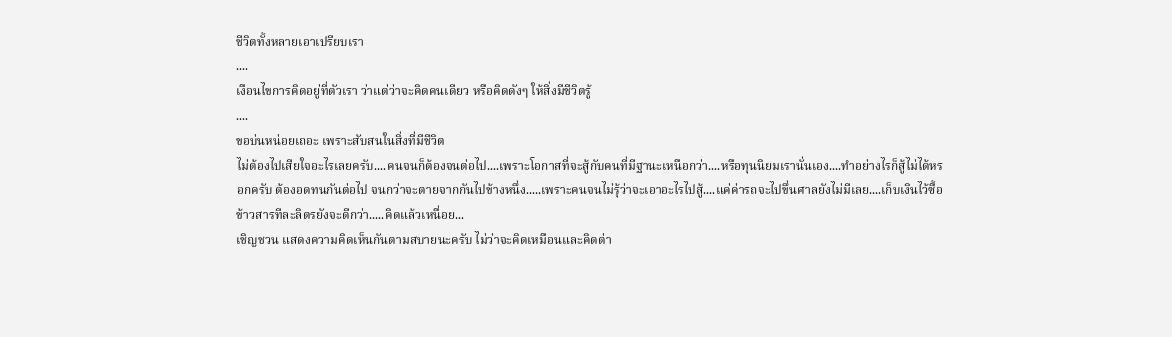ชีวิตทั้งหลายเอาเปรียบเรา
....
เงือนไขการคิดอยู่ที่ตัวเรา ว่าแต่ว่าจะคิดคนเดียว หรือคิดดังๆ ให้สิ่งมีชีวิตรู้
....
ขอบ่นหน่อยเถอะ เพราะสับสนในสิ่งที่มีชีวิต
ไม่ต้องไปเสียใจอะไรเลยครับ....คนจนก็ต้องจนต่อไป....เพราะโอกาสที่จะสู้กับคนที่มีฐานะเหนือกว่า....หรือทุนนิยมเรานั่นเอง....ทำอย่างไรก็สู้ไม่ได้หรอกครับ ต้องอดทนกันต่อไป จนกว่าจะตายจากกันไปข้างหนึ่ง.....เพราะคนจนไม่รุ้ว่าจะเอาอะไรไปสู้....แค่ค่ารถจะไปขึ่นศาลยังไม่มีเลย....เก็บเงินไว้ซื้อข้าวสารทีละลิตรยังจะดีกว่า.....คิดแล้วเหนื่อย...
เชิญชวน แสดงความคิดเห็นกันตามสบายนะครับ ไม่ว่าจะคิดเหมือนและคิดต่า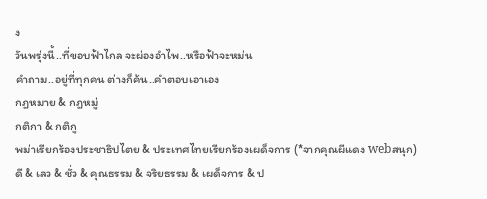ง
วันพรุ่งนี้..ที่ขอบฟ้าไกล จะผ่องอำไพ..หรือฟ้าจะหม่น
คำถาม..อยู่ที่ทุกคน ต่างก็ค้น..คำตอบเอาเอง
กฎหมาย & กฎหมู่
กติกา & กติกู
พม่าเรียกร้องประชาธิปไตย & ประเทศไทยเรียกร้องเผด็จการ (*จากคุณผีแดง webสนุก)
ดี & เลว & ชั่ว & คุณธรรม & จริยธรรม & เผด็จการ & ป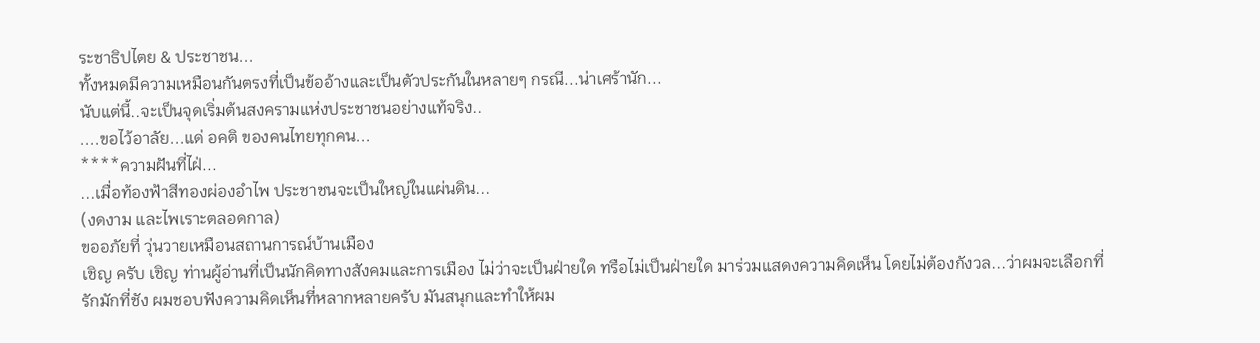ระชาธิปไตย & ประชาชน...
ทั้งหมดมีความเหมือนกันตรงที่เป็นข้ออ้างและเป็นตัวประกันในหลายๆ กรณี...น่าเศร้านัก...
นับแต่นี้..จะเป็นจุดเริ่มต้นสงครามแห่งประชาชนอย่างแท้จริง..
....ขอไว้อาลัย...แด่ อคติ ของคนไทยทุกคน...
****ความฝันที่ไฝ่...
...เมื่อท้องฟ้าสีทองผ่องอำไพ ประชาชนจะเป็นใหญ่ในแผ่นดิน...
(งดงาม และไพเราะตลอดกาล)
ขออภัยที่ วุ่นวายเหมือนสถานการณ์บ้านเมือง
เชิญ ครับ เชิญ ท่านผู้อ่านที่เป็นนักคิดทางสังคมและการเมือง ไม่ว่าจะเป็นฝ่ายใด ทรือไม่เป็นฝ่ายใด มาร่วมแสดงความคิดเห็น โดยไม่ต้องกังวล...ว่าผมจะเลือกที่รักมักที่ชัง ผมชอบฟังความคิดเห็นที่หลากหลายครับ มันสนุกและทำให้ผม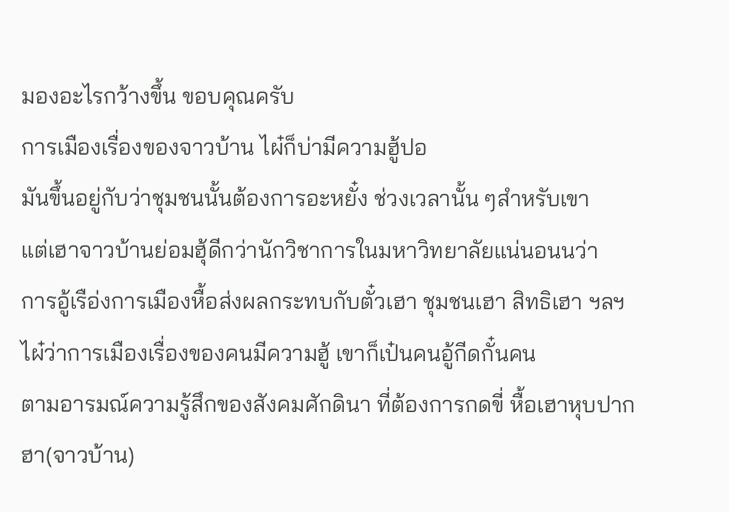มองอะไรกว้างขึ้น ขอบคุณครับ
การเมืองเรื่องของจาวบ้าน ไผ๋ก็บ่ามีความฮู้ปอ
มันขึ้นอยู่กับว่าชุมชนนั้นต้องการอะหยั๋ง ช่วงเวลานั้น ๆสำหรับเขา
แต่เฮาจาวบ้านย่อมฮุ้ดีกว่านักวิชาการในมหาวิทยาลัยแน่นอนนว่า
การอู้เรือ่งการเมืองหื้อส่งผลกระทบกับตั๋วเฮา ชุมชนเฮา สิทธิเฮา ฯลฯ
ไผ๋ว่าการเมืองเรื่องของคนมีความฮู้ เขาก็เป๋นคนอู้กีดกั๋นคน
ตามอารมณ์ความรู้สึกของสังคมศักดินา ที่ต้องการกดขี่ หื้อเฮาหุบปาก
ฮา(จาวบ้าน)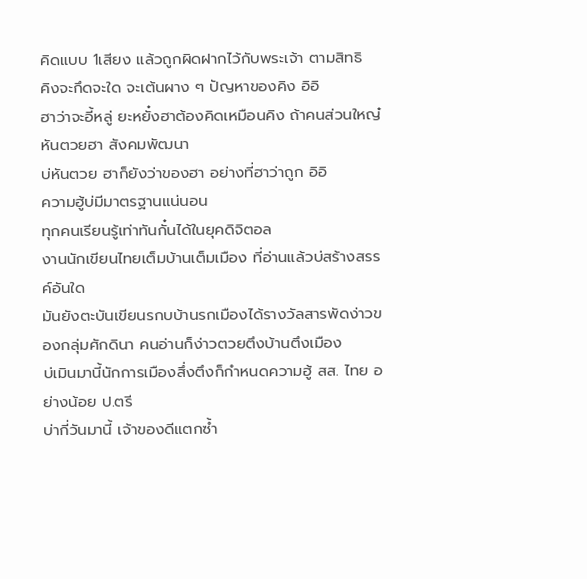คิดแบบ 1เสียง แล้วถูกผิดฝากไว้กับพระเจ้า ตามสิทธิ
คิงจะกึดจะใด จะเต้นผาง ๆ ปัญหาของคิง อิอิ
ฮาว่าจะอี้หลู่ ยะหยั๋งฮาต้องคิดเหมือนคิง ถ้าคนส่วนใหญ๋หันตวยฮา สังคมพัฒนา
บ่หันตวย ฮาก็ยังว่าของฮา อย่างที่ฮาว่าถูก อิอิ
ความฮู้บ่มีมาตรฐานแน่นอน
ทุกคนเรียนรู้เท่าทันกั๋นได้ในยุคดิจิตอล
งานนักเขียนไทยเต็มบ้านเต็มเมือง ที่อ่านแล้วบ่สร้างสรรค์อันใด
มันยังตะบันเขียนรกบบ้านรกเมืองได้รางวัลสารพัดง่าวของกลุ่มศักดินา คนอ่านก็ง่าวตวยตึงบ้านตึงเมือง
บ่เมินมานี้นักการเมืองสึ่งตึงก็กำหนดความฮู้ สส. ไทย อย่างน้อย ป.ตรี
บ่ากี่วันมานี้ เจ้าของดีแตกซ้ำ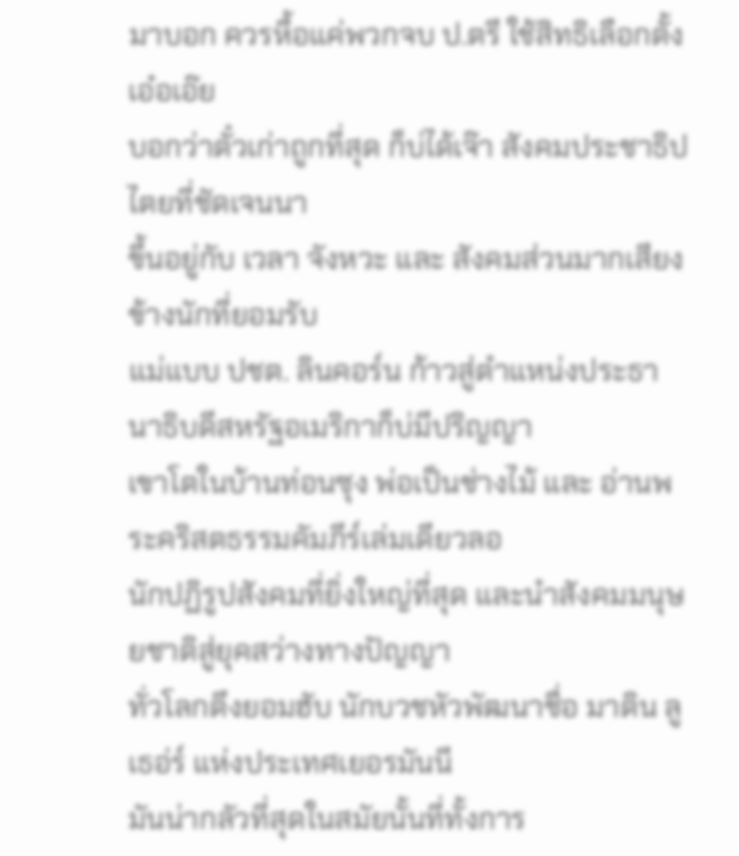มาบอก ควรหื้อแค่พวกจบ ป.ตรี ใช้สิทธิเลือกตั้ง เอ๋อเอ๊ย
บอกว่าตั๋วเก่าถูกที่สุด ก็บ่ได้เจ๊า สังคมประชาธิปไตยที่ชัดเจนนา
ขึ้นอยู่กับ เวลา จังหวะ และ สังคมส่วนมากเสียงข้างนักที่ยอมรับ
แม่แบบ ปชต. ลินคอร์น ก้าวสู่ตำแหน่งประธานาธิบดีสหรัฐอเมริกาก็บ่มีปริญญา
เขาโตในบ้านท่อนซุง พ่อเป็นช่างไม้ และ อ่านพระคริสตธรรมคัมภีร์เล่มเดียวลอ
นักปฏิรูปสังคมที่ยิ่งใหญ่ที่สุด และนำสังคมมนุษยชาติสู่ยุคสว่างทางปัญญา
ทั่วโลกตึงยอมฮับ นักบวชหัวพัฒนาชื่อ มาติน ลูเธอ่ร์ แห่งประเทศเยอรมันนี
มันน่ากลัวที่สุดในสมัยนั้นที่ทั้งการ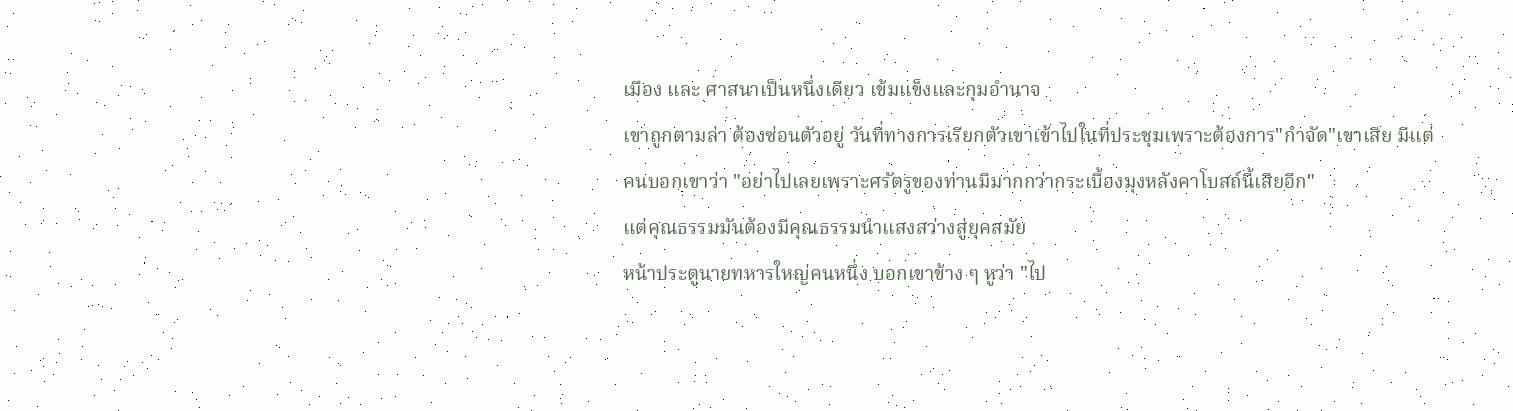เมือง และ ศาสนาเป็นหนึ่งเดียว เข้มแข็งและกุมอำนาจ
เขาถูกตามล่า ต้องซ่อนตัวอยู่ วันที่ทางการเรียกตัวเขาเข้าไปในที่ประชุมเพราะต้องการ"กำจัด"เขาเสีย มีแต่คนบอกเขาว่า "อย่าไปเลยเพราะศรัตรูของท่านมีมากกว่ากระเบื้องมุงหลังคาโบสถ์นี้เสียอีก"
แต่คุณธรรมมันต้องมีคุณธรรมนำแสงสว่างสู่ยุคสมัย
หน้าประตูนายทหารใหญ่คนหนึ่ง บอกเขาข้าง ๆ หูว่า "ไป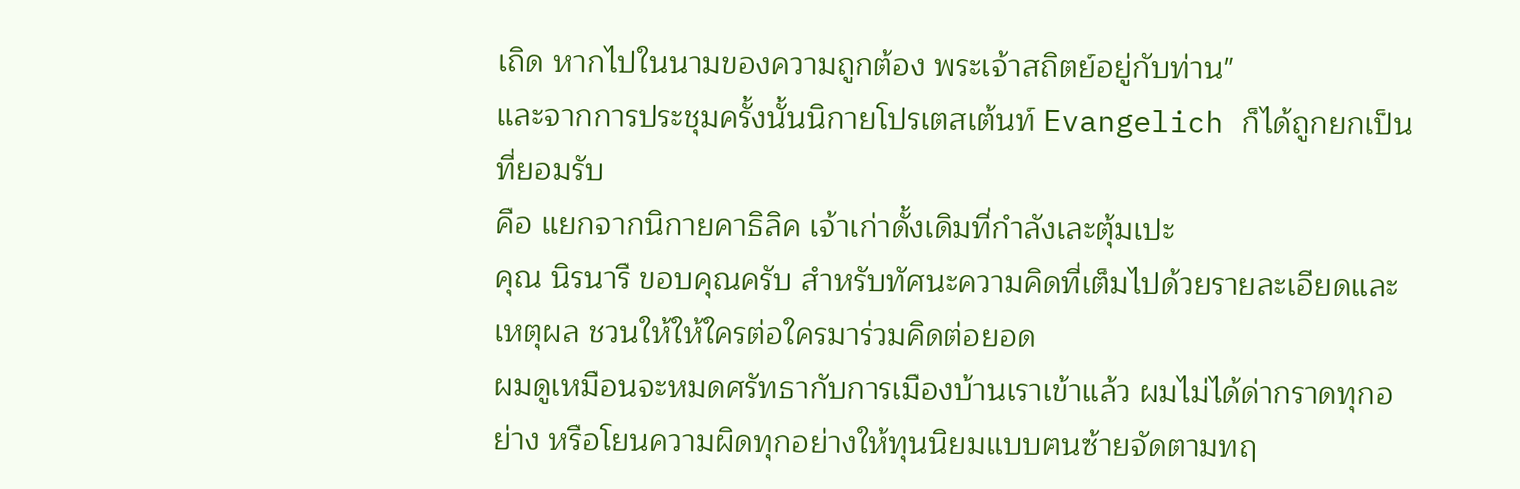เถิด หากไปในนามของความถูกต้อง พระเจ้าสถิตย์อยู่กับท่าน"
และจากการประชุมครั้งนั้นนิกายโปรเตสเต้นท์ Evangelich ก็ได้ถูกยกเป็นที่ยอมรับ
คือ แยกจากนิกายคาธิลิค เจ้าเก่าดั้งเดิมที่กำลังเละตุ้มเปะ
คุณ นิรนารื ขอบคุณครับ สำหรับทัศนะความคิดที่เต็มไปด้วยรายละเอียดและเหตุผล ชวนให้ให้ใครต่อใครมาร่วมคิดต่อยอด
ผมดูเหมือนจะหมดศรัทธากับการเมืองบ้านเราเข้าแล้ว ผมไม่ได้ด่ากราดทุกอย่าง หรือโยนความผิดทุกอย่างให้ทุนนิยมแบบฅนซ้ายจัดตามทฤ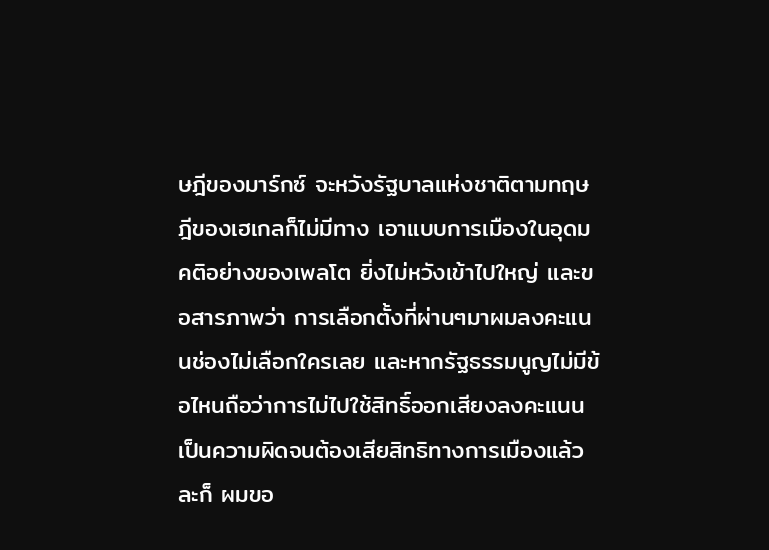ษฎีของมาร์กซ์ จะหวังรัฐบาลแห่งชาติตามทฤษฎีของเฮเกลก็ไม่มีทาง เอาแบบการเมืองในอุดมคติอย่างของเพลโต ยิ่งไม่หวังเข้าไปใหญ่ และขอสารภาพว่า การเลือกตั้งที่ผ่านๆมาผมลงคะแนนช่องไม่เลือกใครเลย และหากรัฐธรรมนูญไม่มีข้อไหนถือว่าการไม่ไปใช้สิทธิ์ออกเสียงลงคะแนนเป็นความผิดจนต้องเสียสิทธิทางการเมืองแล้วละก็ ผมขอ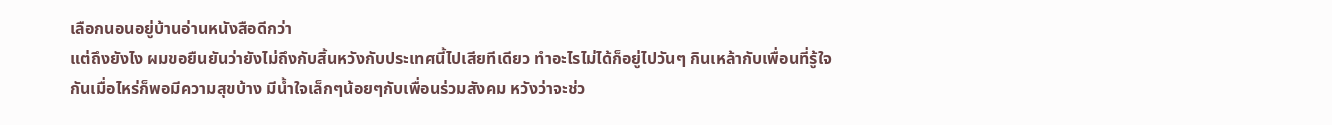เลือกนอนอยู่บ้านอ่านหนังสือดีกว่า
แต่ถึงยังไง ผมขอยืนยันว่ายังไม่ถึงกับสิ้นหวังกับประเทศนี้ไปเสียทีเดียว ทำอะไรไม่ได้ก็อยู่ไปวันๆ กินเหล้ากับเพื่อนที่รู้ใจกันเมื่อไหร่ก็พอมีความสุขบ้าง มีน้ำใจเล็กๆน้อยๆกับเพื่อนร่วมสังคม หวังว่าจะช่ว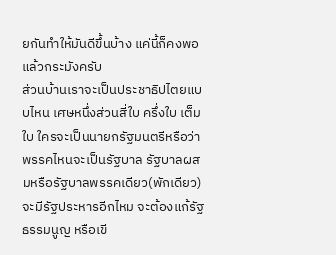ยกันทำให้มันดีขึ้นบ้าง แค่นี้ก็คงพอแล้วกระมังครับ
ส่วนบ้านเราจะเป็นประชาธิปไตยแบบไหน เศษหนึ่งส่วนสี่ใบ ครึ่งใบ เต็มใบ ใครจะเป็นนายกรัฐมนตรีหรือว่าพรรคไหนจะเป็นรัฐบาล รัฐบาลผสมหรือรัฐบาลพรรคเดียว(พักเดียว) จะมีรัฐประหารอีกไหม จะต้องแก้รัฐธรรมนูญ หรือเขี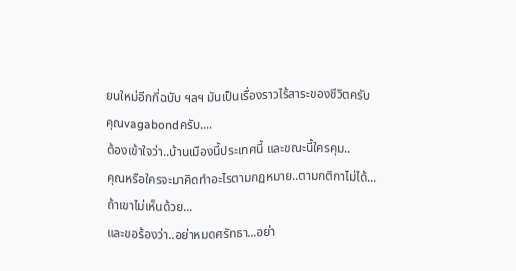ยนใหม่อีกกี่ฉบับ ฯลฯ มันเป็นเรื่องราวไร้สาระของชีวิตครับ
คุณvagabondครับ....
ต้องเข้าใจว่า..บ้านเมืองนี้ประเทศนี้ และขณะนี้ใครคุม..
คุณหรือใครจะมาคิดทำอะไรตามกฏหมาย..ตามกติกาไม่ได้...
ถ้าเขาไม่เห็นด้วย...
และขอร้องว่า..อย่าหมดศรัทธา...อย่า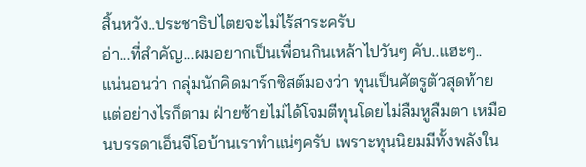สิ้นหวัง..ประชาธิปไตยจะไม่ไร้สาระครับ
อ่า...ที่สำคัญ...ผมอยากเป็นเพื่อนกินเหล้าไปวันๆ คับ..แฮะๆ..
แน่นอนว่า กลุ่มนักคิดมาร์กซิสต์มองว่า ทุนเป็นศัตรูตัวสุดท้าย แต่อย่างไรก็ตาม ฝ่ายซ้ายไม่ได้โจมตีทุนโดยไม่ลืมหูลืมตา เหมือนบรรดาเอ็นจีโอบ้านเราทำแน่ๆครับ เพราะทุนนิยมมีทั้งพลังใน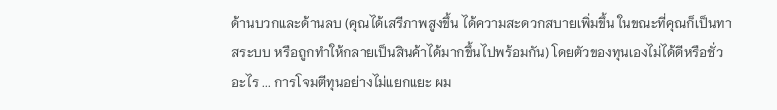ด้านบวกและด้านลบ (คุณได้เสรีภาพสูงขึ้น ได้ความสะดวกสบายเพิ่มขึ้น ในขณะที่คุณก็เป็นทาสระบบ หรือถูกทำให้กลายเป็นสินค้าได้มากขึ้นไปพร้อมกัน) โดยตัวของทุนเองไม่ได้ดีหรือชั่วอะไร ... การโจมตีทุนอย่างไม่แยกแยะ ผม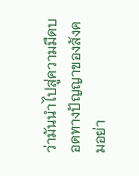ว่ามันนำไปสู่ความมืดบอดทางปัญญาของสังคมอย่า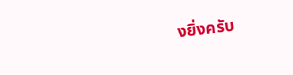งยิ่งครับ